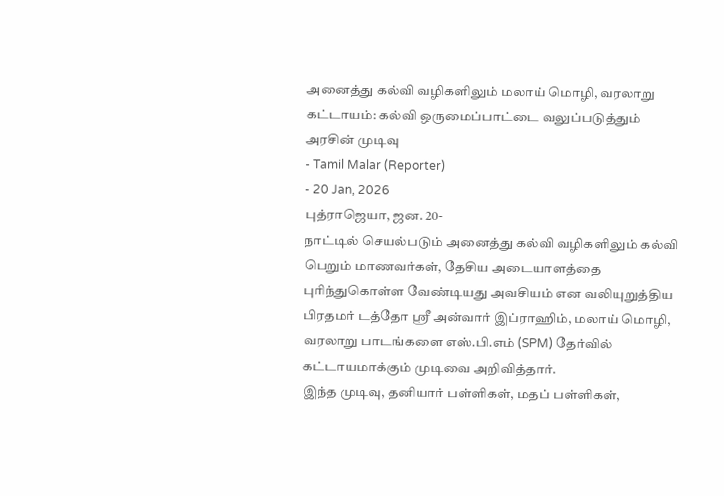அனைத்து கல்வி வழிகளிலும் மலாய் மொழி, வரலாறு கட்டாயம்: கல்வி ஒருமைப்பாட்டை வலுப்படுத்தும் அரசின் முடிவு
- Tamil Malar (Reporter)
- 20 Jan, 2026
புத்ராஜெயா, ஜன. 20-
நாட்டில் செயல்படும் அனைத்து கல்வி வழிகளிலும் கல்வி பெறும் மாணவர்கள், தேசிய அடையாளத்தை புரிந்துகொள்ள வேண்டியது அவசியம் என வலியுறுத்திய பிரதமர் டத்தோ ஸ்ரீ அன்வார் இப்ராஹிம், மலாய் மொழி, வரலாறு பாடங்களை எஸ்.பி.எம் (SPM) தேர்வில் கட்டாயமாக்கும் முடிவை அறிவித்தார்.
இந்த முடிவு, தனியார் பள்ளிகள், மதப் பள்ளிகள்,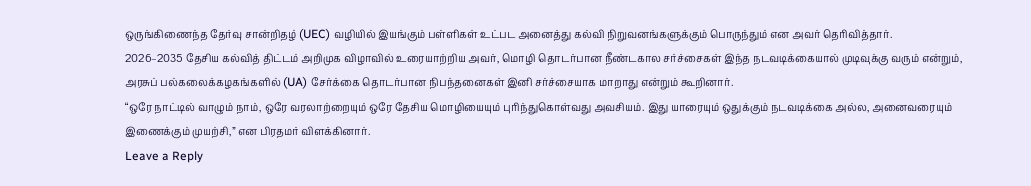ஒருங்கிணைந்த தேர்வு சான்றிதழ் (UEC) வழியில் இயங்கும் பள்ளிகள் உட்பட அனைத்து கல்வி நிறுவனங்களுக்கும் பொருந்தும் என அவர் தெரிவித்தார்.
2026–2035 தேசிய கல்வித் திட்டம் அறிமுக விழாவில் உரையாற்றிய அவர், மொழி தொடர்பான நீண்டகால சர்ச்சைகள் இந்த நடவடிக்கையால் முடிவுக்கு வரும் என்றும், அரசுப் பல்கலைக்கழகங்களில் (UA) சேர்க்கை தொடர்பான நிபந்தனைகள் இனி சர்ச்சையாக மாறாது என்றும் கூறினார்.
“ஒரே நாட்டில் வாழும் நாம், ஒரே வரலாற்றையும் ஒரே தேசிய மொழியையும் புரிந்துகொள்வது அவசியம். இது யாரையும் ஒதுக்கும் நடவடிக்கை அல்ல, அனைவரையும் இணைக்கும் முயற்சி,” என பிரதமர் விளக்கினார்.
Leave a Reply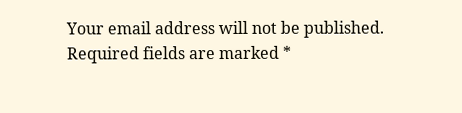Your email address will not be published. Required fields are marked *